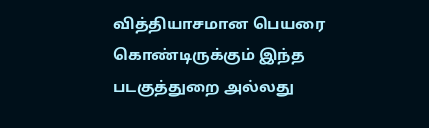வித்தியாசமான பெயரை கொண்டிருக்கும் இந்த படகுத்துறை அல்லது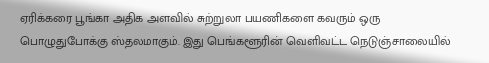ஏரிக்கரை பூங்கா அதிக அளவில் சுற்றுலா பயணிகளை கவரும் ஒரு பொழுதுபோக்கு ஸ்தலமாகும். இது பெங்களூரின் வெளிவட்ட நெடுஞ்சாலையில்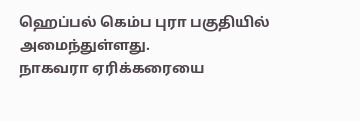ஹெப்பல் கெம்ப புரா பகுதியில் அமைந்துள்ளது.
நாகவரா ஏரிக்கரையை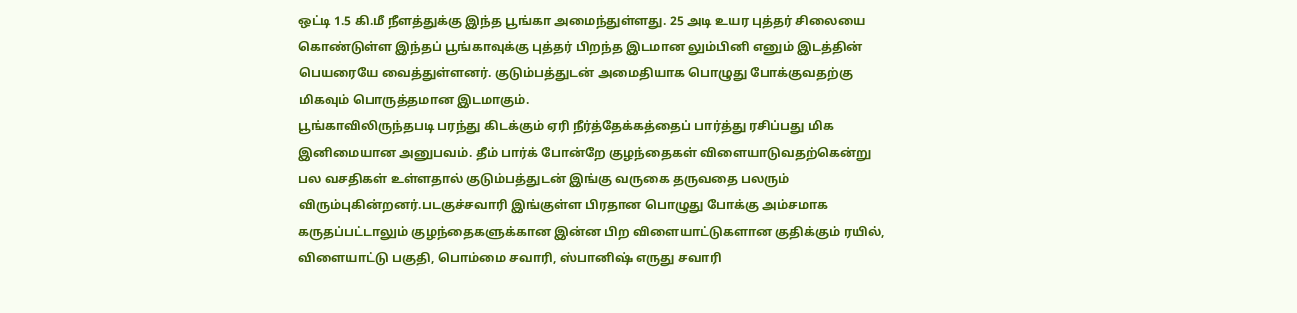ஒட்டி 1.5 கி.மீ நீளத்துக்கு இந்த பூங்கா அமைந்துள்ளது. 25 அடி உயர புத்தர் சிலையை கொண்டுள்ள இந்தப் பூங்காவுக்கு புத்தர் பிறந்த இடமான லும்பினி எனும் இடத்தின் பெயரையே வைத்துள்ளனர். குடும்பத்துடன் அமைதியாக பொழுது போக்குவதற்கு மிகவும் பொருத்தமான இடமாகும்.
பூங்காவிலிருந்தபடி பரந்து கிடக்கும் ஏரி நீர்த்தேக்கத்தைப் பார்த்து ரசிப்பது மிக இனிமையான அனுபவம். தீம் பார்க் போன்றே குழந்தைகள் விளையாடுவதற்கென்று பல வசதிகள் உள்ளதால் குடும்பத்துடன் இங்கு வருகை தருவதை பலரும் விரும்புகின்றனர்.படகுச்சவாரி இங்குள்ள பிரதான பொழுது போக்கு அம்சமாக கருதப்பட்டாலும் குழந்தைகளுக்கான இன்ன பிற விளையாட்டுகளான குதிக்கும் ரயில், விளையாட்டு பகுதி, பொம்மை சவாரி, ஸ்பானிஷ் எருது சவாரி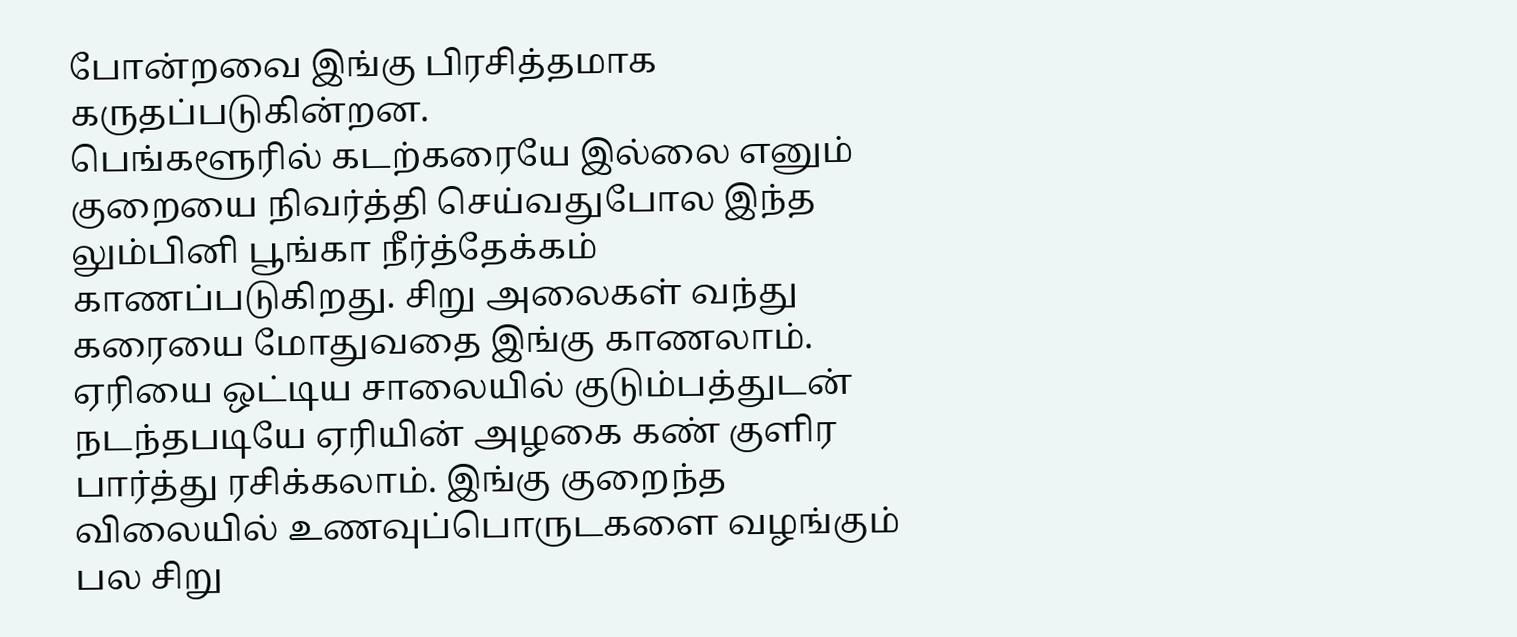போன்றவை இங்கு பிரசித்தமாக கருதப்படுகின்றன.
பெங்களூரில் கடற்கரையே இல்லை எனும் குறையை நிவர்த்தி செய்வதுபோல இந்த லும்பினி பூங்கா நீர்த்தேக்கம் காணப்படுகிறது. சிறு அலைகள் வந்து கரையை மோதுவதை இங்கு காணலாம். ஏரியை ஒட்டிய சாலையில் குடும்பத்துடன் நடந்தபடியே ஏரியின் அழகை கண் குளிர பார்த்து ரசிக்கலாம். இங்கு குறைந்த விலையில் உணவுப்பொருடகளை வழங்கும் பல சிறு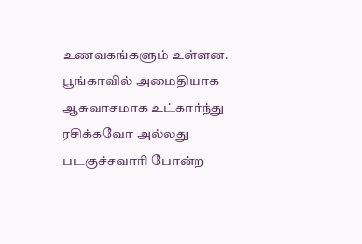உணவகங்களும் உள்ளன.
பூங்காவில் அமைதியாக ஆசுவாசமாக உட்கார்ந்து ரசிக்கவோ அல்லது படகுச்சவாரி போன்ற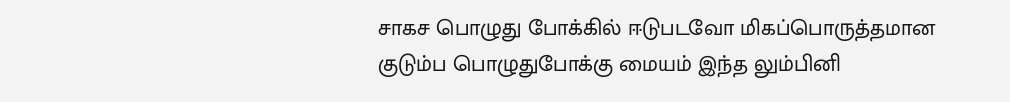சாகச பொழுது போக்கில் ஈடுபடவோ மிகப்பொருத்தமான குடும்ப பொழுதுபோக்கு மையம் இந்த லும்பினி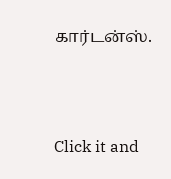கார்டன்ஸ்.



Click it and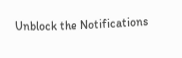Unblock the Notifications